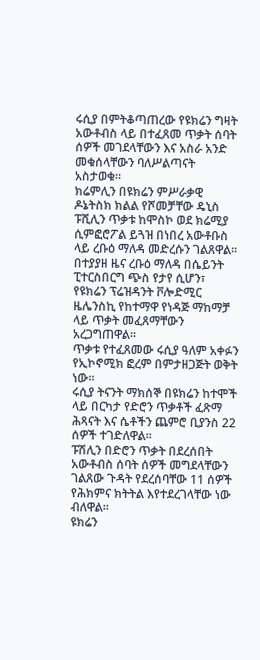ሩሲያ በምትቆጣጠረው የዩክሬን ግዛት አውቶብስ ላይ በተፈጸመ ጥቃት ሰባት ሰዎች መገደላቸውን እና አስራ አንድ መቁሰላቸውን ባለሥልጣናት አስታወቁ።
ክሬምሊን በዩክሬን ምሥራቃዊ ዶኔትስክ ክልል የሾመቻቸው ዴኒስ ፑሺሊን ጥቃቱ ከሞስኮ ወደ ክሬሚያ ሲምፎሮፖል ይጓዝ በነበረ አውቶቡስ ላይ ረቡዕ ማለዳ መድረሱን ገልጸዋል።
በተያያዘ ዜና ረቡዕ ማለዳ በሴይንት ፒተርስበርግ ጭስ የታየ ሲሆን፣ የዩክሬን ፕሬዝዳንት ቮሎድሚር ዜሌንስኪ የከተማዋ የነዳጅ ማከማቻ ላይ ጥቃት መፈጸማቸውን አረጋግጠዋል።
ጥቃቱ የተፈጸመው ሩሲያ ዓለም አቀፉን የኢኮኖሚክ ፎረም በምታዘጋጅት ወቅት ነው።
ሩሲያ ትናንት ማክሰኞ በዩክሬን ከተሞች ላይ በርካታ የድሮን ጥቃቶች ፈጽማ ሕጻናት እና ሴቶችን ጨምሮ ቢያንስ 22 ሰዎች ተገድለዋል።
ፑሽሊን በድሮን ጥቃት በደረሰበት አውቶብስ ሰባት ሰዎች መግደላቸውን ገልጸው ጉዳት የደረሰባቸው 11 ሰዎች የሕክምና ክትትል እየተደረገላቸው ነው ብለዋል።
ዩክሬን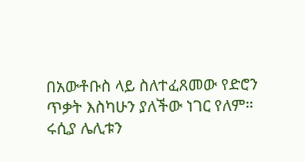በአውቶቡስ ላይ ስለተፈጸመው የድሮን ጥቃት እስካሁን ያለችው ነገር የለም።
ሩሲያ ሌሊቱን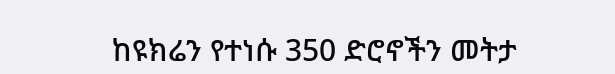ከዩክሬን የተነሱ 350 ድሮኖችን መትታ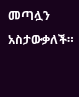መጣሏን አስታውቃለች።